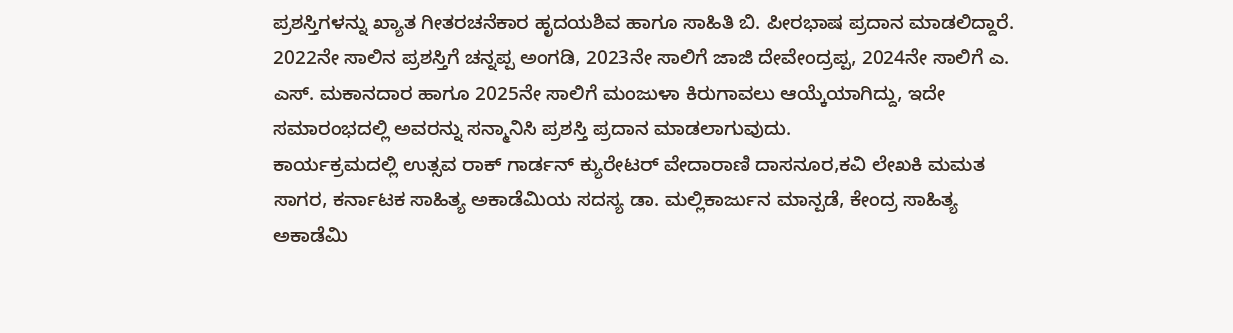ಪ್ರಶಸ್ತಿಗಳನ್ನು ಖ್ಯಾತ ಗೀತರಚನೆಕಾರ ಹೃದಯಶಿವ ಹಾಗೂ ಸಾಹಿತಿ ಬಿ. ಪೀರಭಾಷ ಪ್ರದಾನ ಮಾಡಲಿದ್ದಾರೆ.
2022ನೇ ಸಾಲಿನ ಪ್ರಶಸ್ತಿಗೆ ಚನ್ನಪ್ಪ ಅಂಗಡಿ, 2023ನೇ ಸಾಲಿಗೆ ಜಾಜಿ ದೇವೇಂದ್ರಪ್ಪ, 2024ನೇ ಸಾಲಿಗೆ ಎ. ಎಸ್. ಮಕಾನದಾರ ಹಾಗೂ 2025ನೇ ಸಾಲಿಗೆ ಮಂಜುಳಾ ಕಿರುಗಾವಲು ಆಯ್ಕೆಯಾಗಿದ್ದು, ಇದೇ ಸಮಾರಂಭದಲ್ಲಿ ಅವರನ್ನು ಸನ್ಮಾನಿಸಿ ಪ್ರಶಸ್ತಿ ಪ್ರದಾನ ಮಾಡಲಾಗುವುದು.
ಕಾರ್ಯಕ್ರಮದಲ್ಲಿ ಉತ್ಸವ ರಾಕ್ ಗಾರ್ಡನ್ ಕ್ಯುರೇಟರ್ ವೇದಾರಾಣಿ ದಾಸನೂರ,ಕವಿ ಲೇಖಕಿ ಮಮತ ಸಾಗರ, ಕರ್ನಾಟಕ ಸಾಹಿತ್ಯ ಅಕಾಡೆಮಿಯ ಸದಸ್ಯ ಡಾ. ಮಲ್ಲಿಕಾರ್ಜುನ ಮಾನ್ಪಡೆ, ಕೇಂದ್ರ ಸಾಹಿತ್ಯ ಅಕಾಡೆಮಿ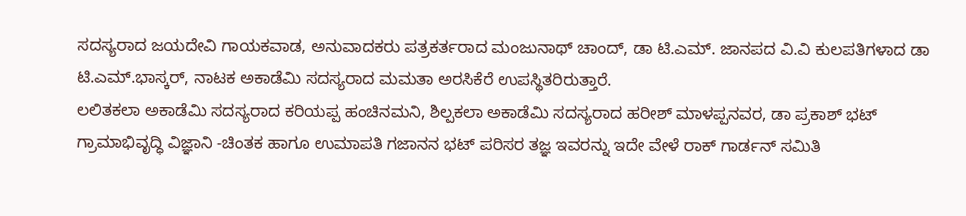ಸದಸ್ಯರಾದ ಜಯದೇವಿ ಗಾಯಕವಾಡ, ಅನುವಾದಕರು ಪತ್ರಕರ್ತರಾದ ಮಂಜುನಾಥ್ ಚಾಂದ್, ಡಾ ಟಿ.ಎಮ್. ಜಾನಪದ ವಿ.ವಿ ಕುಲಪತಿಗಳಾದ ಡಾ ಟಿ.ಎಮ್.ಭಾಸ್ಕರ್, ನಾಟಕ ಅಕಾಡೆಮಿ ಸದಸ್ಯರಾದ ಮಮತಾ ಅರಸಿಕೆರೆ ಉಪಸ್ಥಿತರಿರುತ್ತಾರೆ.
ಲಲಿತಕಲಾ ಅಕಾಡೆಮಿ ಸದಸ್ಯರಾದ ಕರಿಯಪ್ಪ ಹಂಚಿನಮನಿ, ಶಿಲ್ಪಕಲಾ ಅಕಾಡೆಮಿ ಸದಸ್ಯರಾದ ಹರೀಶ್ ಮಾಳಪ್ಪನವರ, ಡಾ ಪ್ರಕಾಶ್ ಭಟ್ ಗ್ರಾಮಾಭಿವೃದ್ಧಿ ವಿಜ್ಞಾನಿ -ಚಿಂತಕ ಹಾಗೂ ಉಮಾಪತಿ ಗಜಾನನ ಭಟ್ ಪರಿಸರ ತಜ್ಞ ಇವರನ್ನು ಇದೇ ವೇಳೆ ರಾಕ್ ಗಾರ್ಡನ್ ಸಮಿತಿ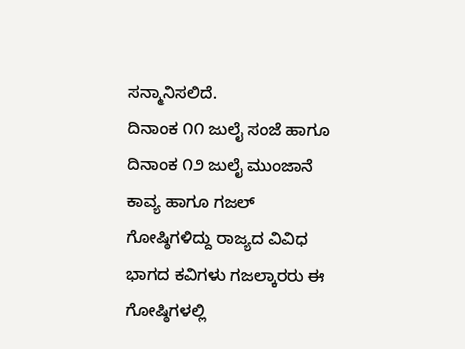ಸನ್ಮಾನಿಸಲಿದೆ.
ದಿನಾಂಕ ೧೧ ಜುಲೈ ಸಂಜೆ ಹಾಗೂ ದಿನಾಂಕ ೧೨ ಜುಲೈ ಮುಂಜಾನೆ ಕಾವ್ಯ ಹಾಗೂ ಗಜಲ್ ಗೋಷ್ಠಿಗಳಿದ್ದು ರಾಜ್ಯದ ವಿವಿಧ ಭಾಗದ ಕವಿಗಳು ಗಜಲ್ಕಾರರು ಈ ಗೋಷ್ಠಿಗಳಲ್ಲಿ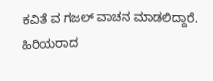ಕವಿತೆ ವ ಗಜಲ್ ವಾಚನ ಮಾಡಲಿದ್ದಾರೆ.
ಹಿರಿಯರಾದ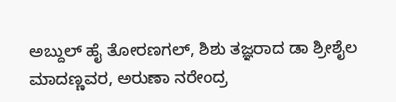ಅಬ್ದುಲ್ ಹೈ ತೋರಣಗಲ್, ಶಿಶು ತಜ್ಞರಾದ ಡಾ ಶ್ರೀಶೈಲ ಮಾದಣ್ಣವರ, ಅರುಣಾ ನರೇಂದ್ರ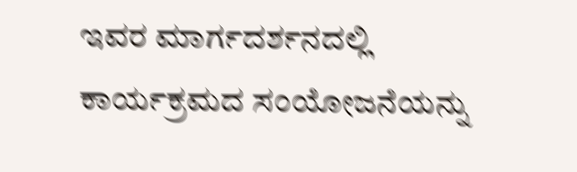ಇವರ ಮಾರ್ಗದರ್ಶನದಲ್ಲಿ ಕಾರ್ಯಕ್ರಮದ ಸಂಯೋಜನೆಯನ್ನು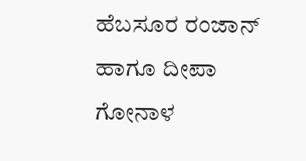ಹೆಬಸೂರ ರಂಜಾನ್ ಹಾಗೂ ದೀಪಾ ಗೋನಾಳ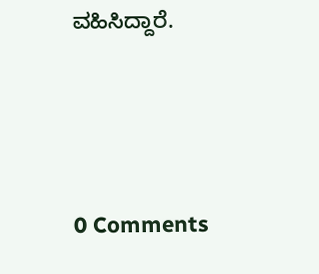ವಹಿಸಿದ್ದಾರೆ.






0 Comments